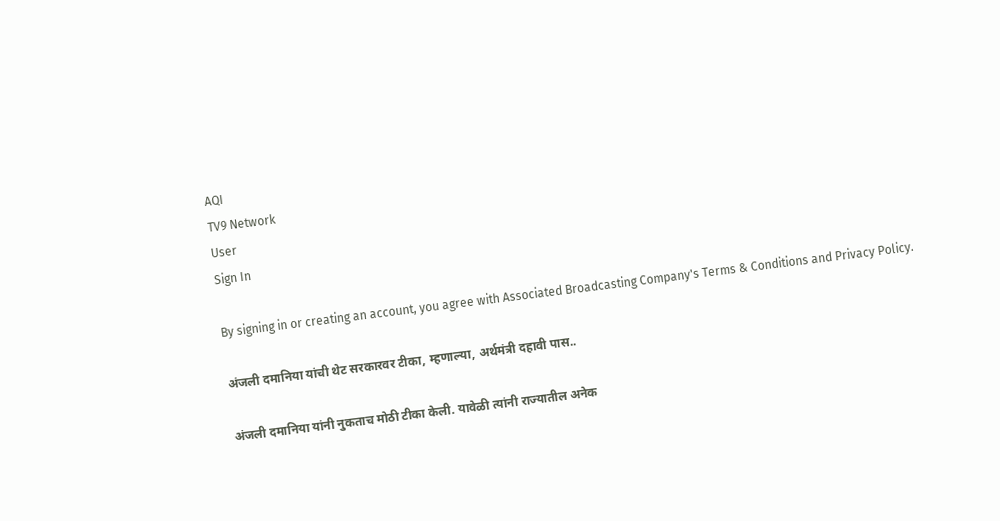AQI
TV9 Network
User
Sign In

By signing in or creating an account, you agree with Associated Broadcasting Company's Terms & Conditions and Privacy Policy.

अंजली दमानिया यांची थेट सरकारवर टीका, म्हणाल्या, अर्थमंत्री दहावी पास..

अंजली दमानिया यांनी नुकताच मोठी टीका केली. यावेळी त्यांनी राज्यातील अनेक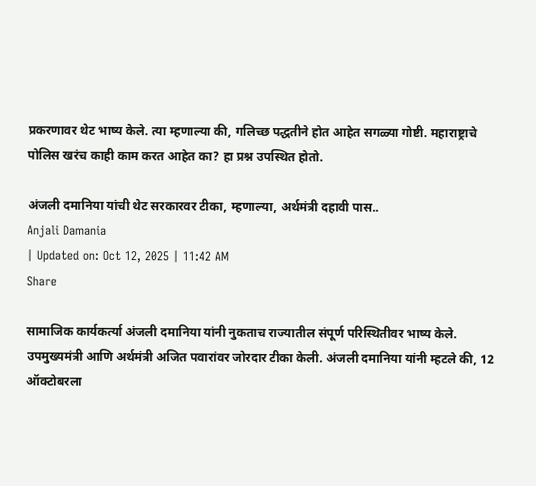प्रकरणावर थेट भाष्य केले. त्या म्हणाल्या की, गलिच्छ पद्धतीने होत आहेत सगळ्या गोष्टी. महाराष्ट्राचे पोलिस खरंच काही काम करत आहेत का? हा प्रश्न उपस्थित होतो.

अंजली दमानिया यांची थेट सरकारवर टीका, म्हणाल्या, अर्थमंत्री दहावी पास..
Anjali Damania
| Updated on: Oct 12, 2025 | 11:42 AM
Share

सामाजिक कार्यकर्त्या अंजली दमानिया यांनी नुकताच राज्यातील संपूर्ण परिस्थितीवर भाष्य केले. उपमुख्यमंत्री आणि अर्थमंत्री अजित पवारांवर जोरदार टीका केली. अंजली दमानिया यांनी म्हटले की, 12 ऑक्टोबरला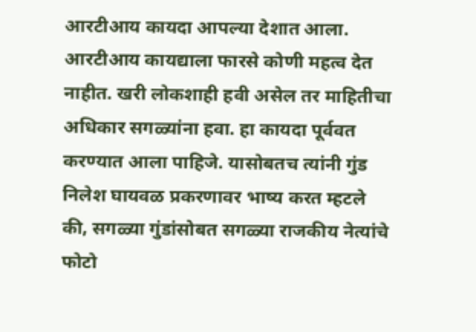आरटीआय कायदा आपल्या देशात आला. आरटीआय कायद्याला फारसे कोणी महत्व देत नाहीत. खरी लोकशाही हवी असेल तर माहितीचा अधिकार सगळ्यांना हवा. हा कायदा पूर्ववत करण्यात आला पाहिजे. यासोबतच त्यांनी गुंड निलेश घायवळ प्रकरणावर भाष्य करत म्हटले की, सगळ्या गुंडांसोबत सगळ्या राजकीय नेत्यांचे फोटो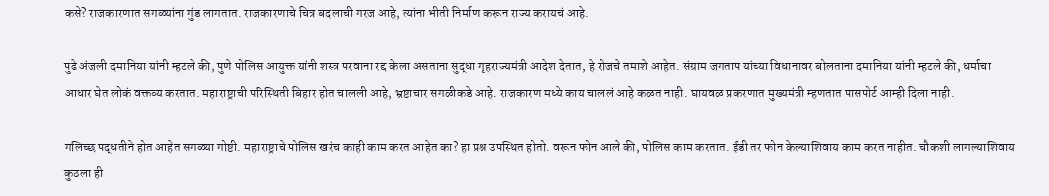कसे? राजकारणात सगळ्यांना गुंड लागतात. राजकारणाचे चित्र बदलाची गरज आहे, त्यांना भीती निर्माण करून राज्य करायचं आहे.

पुढे अंजली दमानिया यांनी म्हटले की, पुणे पोलिस आयुक्त यांनी शस्त्र परवाना रद्द केला असताना सुद्धा गृहराज्यमंत्री आदेश देतात, हे रोजचे तमाशे आहेत. संग्राम जगताप यांच्या विधानावर बोलताना दमानिया यांनी म्हटले की, धर्माचा आधार घेत लोकं वक्तव्य करतात. महाराष्ट्राची परिस्थिती बिहार होत चालली आहे, भ्रष्टाचार सगळीकडे आहे. राजकारण मध्ये काय चाललं आहे कळत नाही. घायवळ प्रकरणात मुख्यमंत्री म्हणतात पासपोर्ट आम्ही दिला नाही.

गलिच्छ पद्धतीने होत आहेत सगळ्या गोष्टी. महाराष्ट्राचे पोलिस खरंच काही काम करत आहेत का? हा प्रश्न उपस्थित होतो. वरून फोन आले की, पोलिस काम करतात. ईडी तर फोन केल्याशिवाय काम करत नाहीत. चौकशी लागल्याशिवाय कुठला ही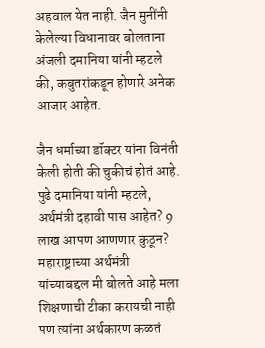अहवाल येत नाही. जैन मुनींनी केलेल्या विधानावर बोलताना अंजली दमानिया यांनी म्हटले की, कबुतरांकडून होणारे अनेक आजार आहेत.

जैन धर्माच्या डॉक्टर यांना विनंती केली होती की चुकीचं होतं आहे. पुढे दमानिया यांनी म्हटले, अर्थमंत्री दहावी पास आहेत? 9 लाख आपण आणणार कुठून? महाराष्ट्राच्या अर्थमंत्री यांच्याबद्दल मी बोलते आहे मला शिक्षणाची टीका करायची नाही पण त्यांना अर्थकारण कळतं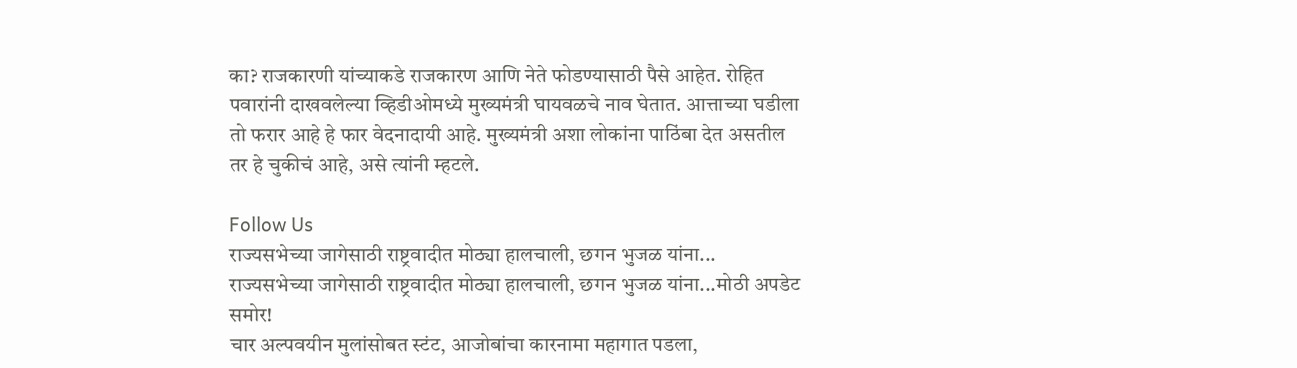का? राजकारणी यांच्याकडे राजकारण आणि नेते फोडण्यासाठी पैसे आहेत. रोहित पवारांनी दाखवलेल्या व्हिडीओमध्ये मुख्यमंत्री घायवळचे नाव घेतात. आत्ताच्या घडीला तो फरार आहे हे फार वेदनादायी आहे. मुख्यमंत्री अशा लोकांना पाठिंबा देत असतील तर हे चुकीचं आहे, असे त्यांनी म्हटले.

Follow Us
राज्यसभेच्या जागेसाठी राष्ट्रवादीत मोठ्या हालचाली, छगन भुजळ यांना...
राज्यसभेच्या जागेसाठी राष्ट्रवादीत मोठ्या हालचाली, छगन भुजळ यांना...मोठी अपडेट समोर!
चार अल्पवयीन मुलांसोबत स्टंट, आजोबांचा कारनामा महागात पडला,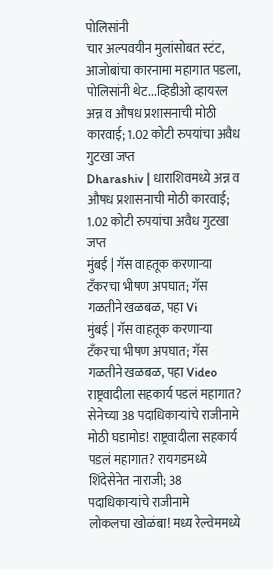पोलिसांनी
चार अल्पवयीन मुलांसोबत स्टंट, आजोबांचा कारनामा महागात पडला, पोलिसांनी थेट...व्हिडीओ व्हायरल
अन्न व औषध प्रशासनाची मोठी कारवाई; 1.02 कोटी रुपयांचा अवैध गुटखा जप्त
Dharashiv | धाराशिवमध्ये अन्न व औषध प्रशासनाची मोठी कारवाई; 1.02 कोटी रुपयांचा अवैध गुटखा जप्त
मुंबई | गॅस वाहतूक करणाऱ्या टँकरचा भीषण अपघात; गॅस गळतीने खळबळ, पहा Vi
मुंबई | गॅस वाहतूक करणाऱ्या टँकरचा भीषण अपघात; गॅस गळतीने खळबळ, पहा Video
राष्ट्रवादीला सहकार्य पडलं महागात? सेनेच्या 38 पदाधिकाऱ्यांचे राजीनामे
मोठी घडामोड! राष्ट्रवादीला सहकार्य पडलं महागात? रायगडमध्ये शिंदेसेनेत नाराजी; 38 पदाधिकाऱ्यांचे राजीनामे
लोकलचा खोळंबा! मध्य रेल्वेममध्ये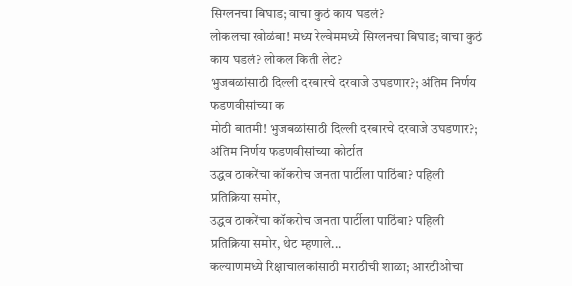सिग्लनचा बिघाड; वाचा कुठं काय घडलं?
लोकलचा खोळंबा! मध्य रेल्वेममध्ये सिग्लनचा बिघाड; वाचा कुठं काय घडलं? लोकल किती लेट?
भुजबळांसाठी दिल्ली दरबारचे दरवाजे उघडणार?; अंतिम निर्णय फडणवीसांच्या क
मोठी बातमी! भुजबळांसाठी दिल्ली दरबारचे दरवाजे उघडणार?; अंतिम निर्णय फडणवीसांच्या कोर्टात
उद्धव ठाकरेंचा कॉकरोच जनता पार्टीला पाठिंबा? पहिली प्रतिक्रिया समोर,
उद्धव ठाकरेंचा कॉकरोच जनता पार्टीला पाठिंबा? पहिली प्रतिक्रिया समोर, थेट म्हणाले...
कल्याणमध्ये रिक्षाचालकांसाठी मराठीची शाळा; आरटीओचा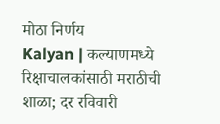मोठा निर्णय
Kalyan | कल्याणमध्ये रिक्षाचालकांसाठी मराठीची शाळा; दर रविवारी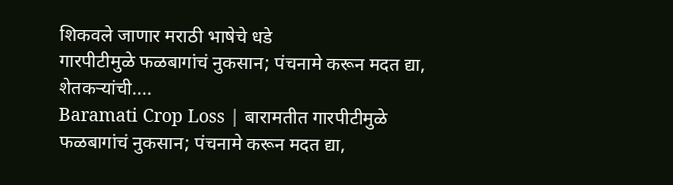शिकवले जाणार मराठी भाषेचे धडे
गारपीटीमुळे फळबागांचं नुकसान; पंचनामे करून मदत द्या, शेतकऱ्यांची....
Baramati Crop Loss | बारामतीत गारपीटीमुळे फळबागांचं नुकसान; पंचनामे करून मदत द्या,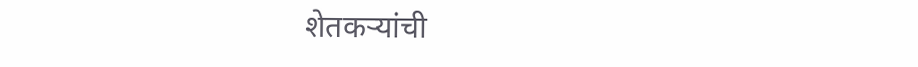शेतकऱ्यांची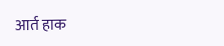आर्त हाक